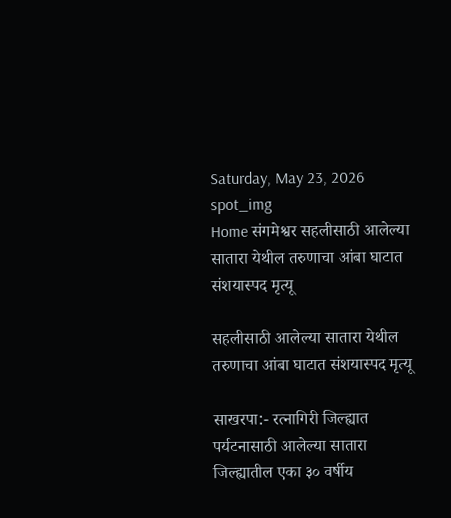Saturday, May 23, 2026
spot_img
Home संगमेश्वर सहलीसाठी आलेल्या सातारा येथील तरुणाचा आंबा घाटात संशयास्पद मृत्यू

सहलीसाठी आलेल्या सातारा येथील तरुणाचा आंबा घाटात संशयास्पद मृत्यू

साखरपा:- रत्नागिरी जिल्ह्यात पर्यटनासाठी आलेल्या सातारा जिल्ह्यातील एका ३० वर्षीय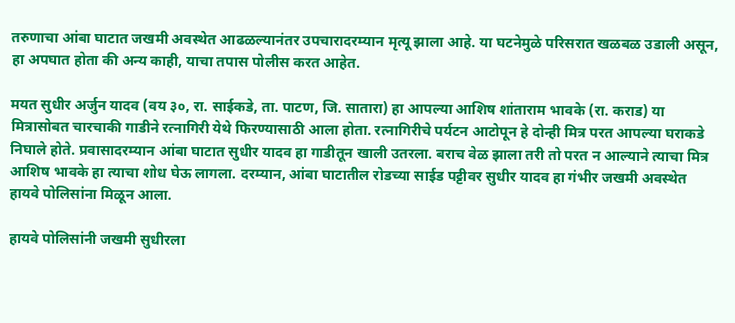तरुणाचा आंबा घाटात जखमी अवस्थेत आढळल्यानंतर उपचारादरम्यान मृत्यू झाला आहे. या घटनेमुळे परिसरात खळबळ उडाली असून, हा अपघात होता की अन्य काही, याचा तपास पोलीस करत आहेत.

मयत सुधीर अर्जुन यादव (वय ३०, रा. साईकडे, ता. पाटण, जि. सातारा) हा आपल्या आशिष शांताराम भावके (रा. कराड) या मित्रासोबत चारचाकी गाडीने रत्नागिरी येथे फिरण्यासाठी आला होता. रत्नागिरीचे पर्यटन आटोपून हे दोन्ही मित्र परत आपल्या घराकडे निघाले होते. प्रवासादरम्यान आंबा घाटात सुधीर यादव हा गाडीतून खाली उतरला. बराच वेळ झाला तरी तो परत न आल्याने त्याचा मित्र आशिष भावके हा त्याचा शोध घेऊ लागला. दरम्यान, आंबा घाटातील रोडच्या साईड पट्टीवर सुधीर यादव हा गंभीर जखमी अवस्थेत हायवे पोलिसांना मिळून आला.

हायवे पोलिसांनी जखमी सुधीरला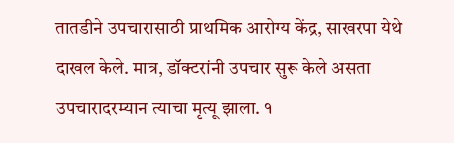तातडीने उपचारासाठी प्राथमिक आरोग्य केंद्र, साखरपा येथे दाखल केले. मात्र, डॉक्टरांनी उपचार सुरू केले असता उपचारादरम्यान त्याचा मृत्यू झाला. १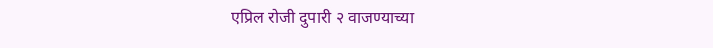एप्रिल रोजी दुपारी २ वाजण्याच्या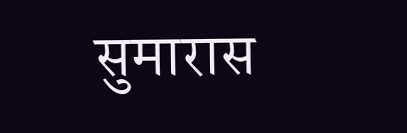सुमारास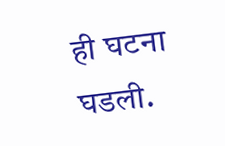ही घटना घडली.